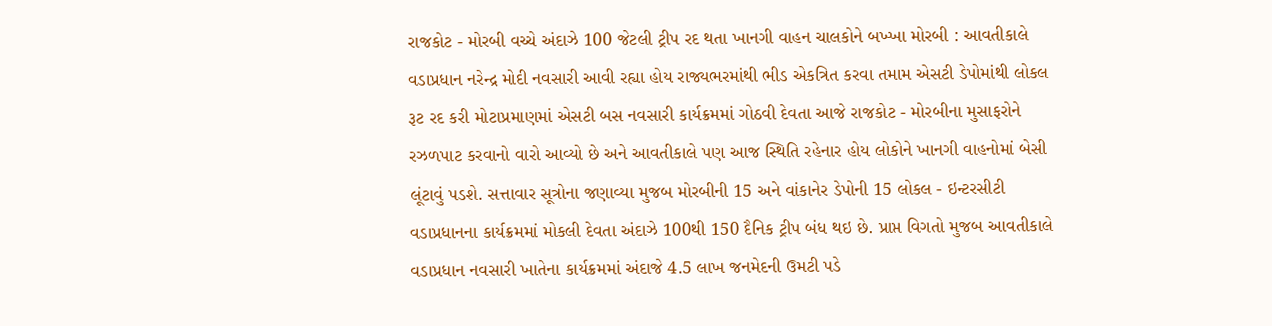રાજકોટ - મોરબી વચ્ચે અંદાઝે 100 જેટલી ટ્રીપ રદ થતા ખાનગી વાહન ચાલકોને બખ્ખા મોરબી : આવતીકાલે વડાપ્રધાન નરેન્દ્ર મોદી નવસારી આવી રહ્યા હોય રાજ્યભરમાંથી ભીડ એકત્રિત કરવા તમામ એસટી ડેપોમાંથી લોકલ રૂટ રદ કરી મોટાપ્રમાણમાં એસટી બસ નવસારી કાર્યક્રમમાં ગોઠવી દેવતા આજે રાજકોટ - મોરબીના મુસાફરોને રઝળપાટ કરવાનો વારો આવ્યો છે અને આવતીકાલે પણ આજ સ્થિતિ રહેનાર હોય લોકોને ખાનગી વાહનોમાં બેસી લૂંટાવું પડશે. સત્તાવાર સૂત્રોના જણાવ્યા મુજબ મોરબીની 15 અને વાંકાનેર ડેપોની 15 લોકલ - ઇન્ટરસીટી વડાપ્રધાનના કાર્યક્રમમાં મોકલી દેવતા અંદાઝે 100થી 150 દૈનિક ટ્રીપ બંધ થઇ છે. પ્રાપ્ત વિગતો મુજબ આવતીકાલે વડાપ્રધાન નવસારી ખાતેના કાર્યક્રમમાં અંદાજે 4.5 લાખ જનમેદની ઉમટી પડે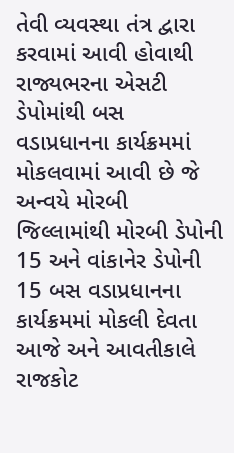તેવી વ્યવસ્થા તંત્ર દ્વારા કરવામાં આવી હોવાથી રાજ્યભરના એસટી ડેપોમાંથી બસ વડાપ્રધાનના કાર્યક્રમમાં મોકલવામાં આવી છે જે અન્વયે મોરબી જિલ્લામાંથી મોરબી ડેપોની 15 અને વાંકાનેર ડેપોની 15 બસ વડાપ્રધાનના કાર્યક્રમમાં મોકલી દેવતા આજે અને આવતીકાલે રાજકોટ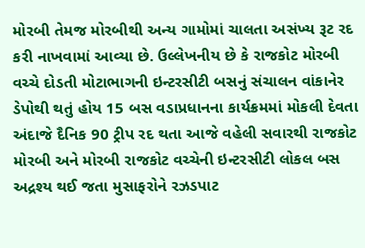મોરબી તેમજ મોરબીથી અન્ય ગામોમાં ચાલતા અસંખ્ય રૂટ રદ કરી નાખવામાં આવ્યા છે. ઉલ્લેખનીય છે કે રાજકોટ મોરબી વચ્ચે દોડતી મોટાભાગની ઇન્ટરસીટી બસનું સંચાલન વાંકાનેર ડેપોથી થતું હોય 15 બસ વડાપ્રધાનના કાર્યક્રમમાં મોકલી દેવતા અંદાજે દૈનિક 90 ટ્રીપ રદ થતા આજે વહેલી સવારથી રાજકોટ મોરબી અને મોરબી રાજકોટ વચ્ચેની ઇન્ટરસીટી લોકલ બસ અદ્રશ્ય થઈ જતા મુસાફરોને રઝડપાટ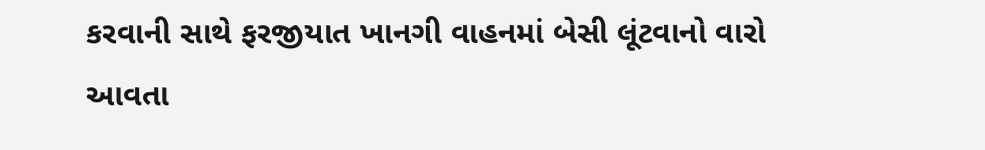કરવાની સાથે ફરજીયાત ખાનગી વાહનમાં બેસી લૂંટવાનો વારો આવતા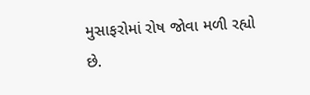મુસાફરોમાં રોષ જોવા મળી રહ્યો છે.